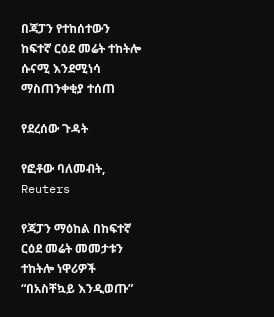በጃፓን የተከሰተውን ከፍተኛ ርዕደ መሬት ተከትሎ ሱናሚ እንደሚነሳ ማስጠንቀቂያ ተሰጠ

የደረሰው ጉዳት

የፎቶው ባለመብት, Reuters

የጃፓን ማዕከል በከፍተኛ ርዕደ መሬት መመታቱን ተከትሎ ነዋሪዎች “በአስቸኳይ እንዲወጡ”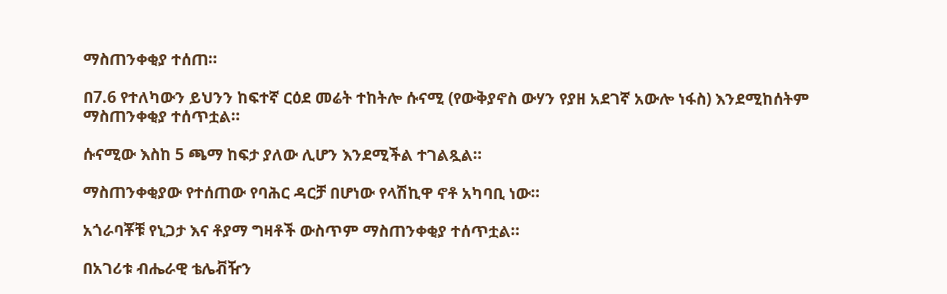ማስጠንቀቂያ ተሰጠ።

በ7.6 የተለካውን ይህንን ከፍተኛ ርዕደ መሬት ተከትሎ ሱናሚ (የውቅያኖስ ውሃን የያዘ አደገኛ አውሎ ነፋስ) እንደሚከሰትም ማስጠንቀቂያ ተሰጥቷል።

ሱናሚው እስከ 5 ጫማ ከፍታ ያለው ሊሆን እንደሚችል ተገልጿል።

ማስጠንቀቂያው የተሰጠው የባሕር ዳርቻ በሆነው የላሽኪዋ ኖቶ አካባቢ ነው።

አጎራባቾቹ የኒጋታ እና ቶያማ ግዛቶች ውስጥም ማስጠንቀቂያ ተሰጥቷል።

በአገሪቱ ብሔራዊ ቴሌቭዥን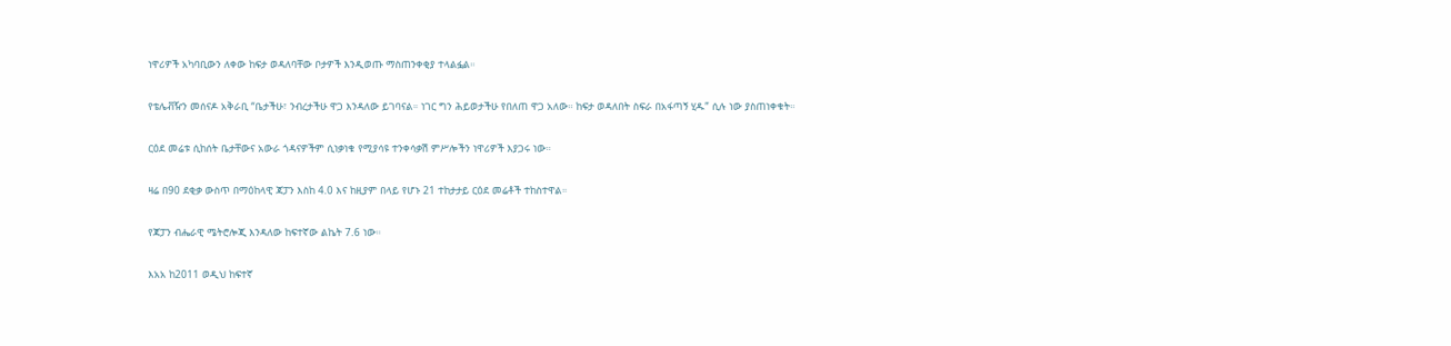ነዋሪዎች አካባቢውን ለቀው ከፍታ ወዳለባቸው ቦታዎች እንዲወጡ ማስጠንቀቂያ ተላልፏል።

የቴሌቭዥን መሰናዶ አቅራቢ “ቤታችሁ፣ ንብረታችሁ ዋጋ እንዳለው ይገባናል። ነገር ግን ሕይወታችሁ የበለጠ ዋጋ አለው። ከፍታ ወዳለበት ስፍራ በአፋጣኝ ሂዱ” ሲሉ ነው ያስጠነቀቁት።

ርዕደ መሬቱ ሲከሰት ቤታቸውና አውራ ጎዳናዎችም ሲነቃነቁ የሚያሳዩ ተንቀሳቃሽ ምሥሎችን ነዋሪዎች እያጋሩ ነው።

ዛሬ በ90 ደቂቃ ውስጥ በማዕከላዊ ጃፓን እስከ 4.0 እና ከዚያም በላይ የሆኑ 21 ተከታታይ ርዕደ መሬቶች ተከስተዋል።

የጃፓን ብሔራዊ ሜትሮሎጂ እንዳለው ከፍተኛው ልኬት 7.6 ነው።

እአአ ከ2011 ወዲህ ከፍተኛ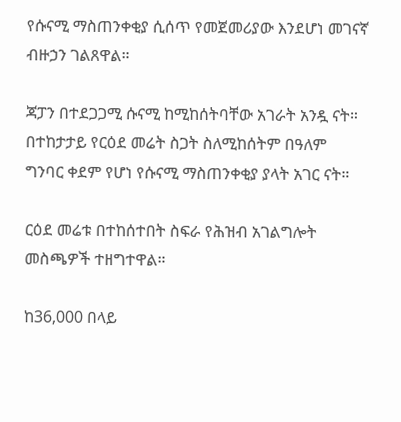የሱናሚ ማስጠንቀቂያ ሲሰጥ የመጀመሪያው እንደሆነ መገናኛ ብዙኃን ገልጸዋል።

ጃፓን በተደጋጋሚ ሱናሚ ከሚከሰትባቸው አገራት አንዷ ናት። በተከታታይ የርዕደ መሬት ስጋት ስለሚከሰትም በዓለም ግንባር ቀደም የሆነ የሱናሚ ማስጠንቀቂያ ያላት አገር ናት።

ርዕደ መሬቱ በተከሰተበት ስፍራ የሕዝብ አገልግሎት መስጫዎች ተዘግተዋል።

ከ36,000 በላይ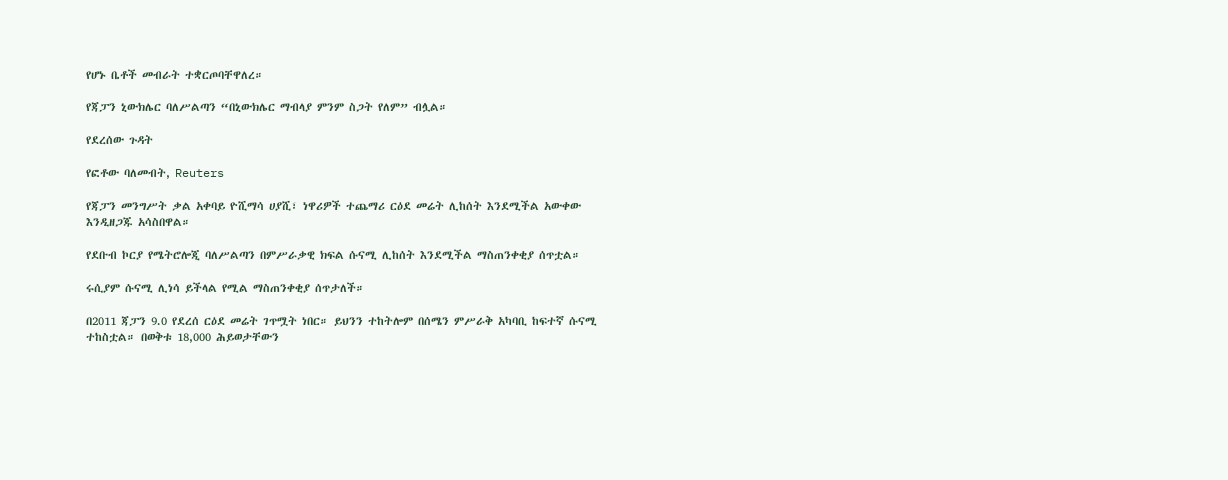የሆኑ ቤቶች መብራት ተቋርጦባቸዋለረ።

የጃፓን ኒውክሌር ባለሥልጣን “በኒውክሌር ማብላያ ምንም ስጋት የለም” ብሏል።

የደረሰው ጉዳት

የፎቶው ባለመብት, Reuters

የጃፓን መንግሥት ቃል አቀባይ ዮሺማሳ ሀያሺ፣ ነዋሪዎች ተጨማሪ ርዕደ መሬት ሊከሰት እንደሚችል አውቀው እንዲዘጋጁ አሳስበዋል።

የደቡብ ኮርያ የሜትሮሎጂ ባለሥልጣን በምሥራቃዊ ክፍል ሱናሚ ሊከሰት እንደሚችል ማስጠንቀቂያ ሰጥቷል።

ሩሲያም ሱናሚ ሊነሳ ይችላል የሚል ማስጠንቀቂያ ሰጥታለች።

በ2011 ጃፓን 9.0 የደረሰ ርዕደ መሬት ገጥሟት ነበር። ይህንን ተከትሎም በሰሜን ምሥራቅ አካባቢ ከፍተኛ ሱናሚ ተከስቷል። በወቅቱ 18,000 ሕይወታቸውን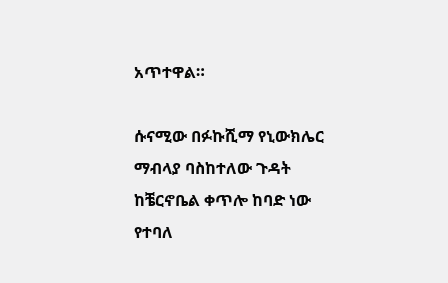አጥተዋል።

ሱናሚው በፉኩሺማ የኒውክሌር ማብላያ ባስከተለው ጉዳት ከቼርኖቤል ቀጥሎ ከባድ ነው የተባለ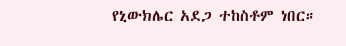የኒውክሌር አደጋ ተከስቶም ነበር።